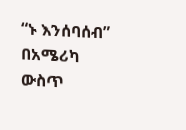“ኑ እንሰባሰብ” በአሜሪካ ውስጥ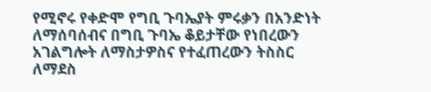የሚኖሩ የቀድሞ የግቢ ጉባኤያት ምሩቃን በአንድነት ለማሰባሰብና በግቢ ጉባኤ ቆይታቸው የነበረውን አገልግሎት ለማስታዎስና የተፈጠረውን ትስስር ለማደስ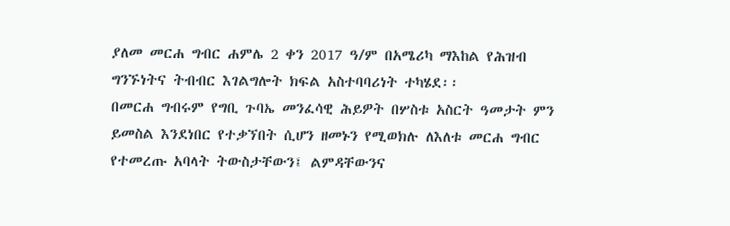ያለመ መርሐ ግብር ሐምሌ 2 ቀን 2017 ዓ/ም በአሜሪካ ማእከል የሕዝብ ግንኙነትና ትብብር እገልግሎት ክፍል አስተባባሪነት ተካሄደ፡፡
በመርሐ ግብሩም የግቢ ጉባኤ መንፈሳዊ ሕይዎት በሦስቱ አስርት ዓመታት ምን ይመስል እንደነበር የተቃኘበት ሲሆን ዘመኑን የሚወክሉ ለእለቱ መርሐ ግብር የተመረጡ አባላት ትውስታቸውን፤ ልምዳቸውንና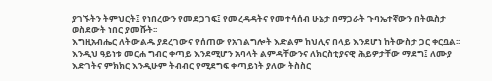ያገኙትን ትምህርት፤ የነበረውን የመደጋገፍ፤ የመረዳዳትና የመተሳሰብ ሁኔታ በማጋራት ጉባኤተኛውን በትዉስታ ወስደውት ነበር ያመሹት፡፡
እግዚአብሔር ለትውልዱ ያደረገውና የሰጠው የአገልግሎት እድልም ከህሊና በላይ እንደሆነ ከትውስታ ጋር ቀርቧል፡፡
እንዲህ ዓይነቱ መርሐ ግብር ቀጣይ እንደሚሆን አባላት ልምዳቸውንና ለክርስቲያናዊ ሕይዎታቸው ማደግ፤ ለሙያ እድገትና ምክክር እንዲሁም ትብብር የሚደግፍ ቀጣይነት ያለው ትስስር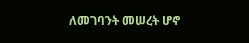ለመገባንት መሠረት ሆኖ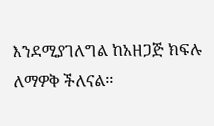እንደሚያገለግል ከአዘጋጅ ክፍሉ ለማዎቅ ችለናል፡፡